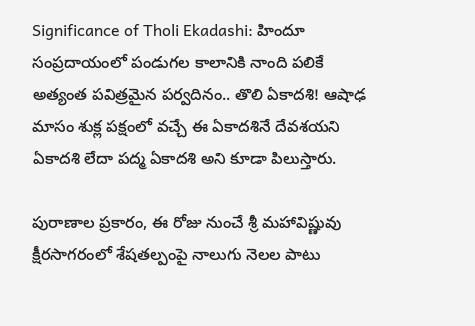Significance of Tholi Ekadashi: హిందూ సంప్రదాయంలో పండుగల కాలానికి నాంది పలికే అత్యంత పవిత్రమైన పర్వదినం.. తొలి ఏకాదశి! ఆషాఢ మాసం శుక్ల పక్షంలో వచ్చే ఈ ఏకాదశినే దేవశయని ఏకాదశి లేదా పద్మ ఏకాదశి అని కూడా పిలుస్తారు.

పురాణాల ప్రకారం, ఈ రోజు నుంచే శ్రీ మహావిష్ణువు క్షీరసాగరంలో శేషతల్పంపై నాలుగు నెలల పాటు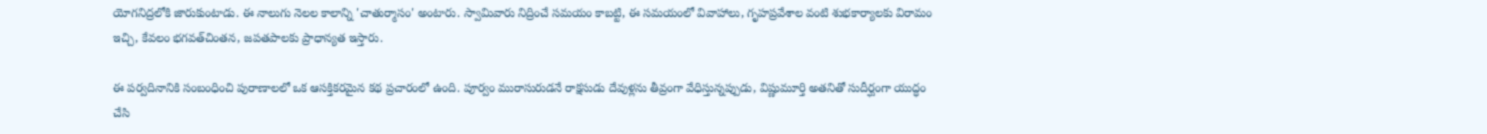యోగనిద్రలోకి జారుకుంటాడు. ఈ నాలుగు నెలల కాలాన్ని 'చాతుర్మాసం' అంటారు. స్వామివారు నిద్రించే సమయం కాబట్టి, ఈ సమయంలో వివాహాలు, గృహప్రవేశాల వంటి శుభకార్యాలకు విరామం ఇచ్చి, కేవలం భగవత్‌చింతన, జపతపాలకు ప్రాధాన్యత ఇస్తారు.

ఈ పర్వదినానికి సంబంధించి పురాణాలలో ఒక ఆసక్తికరమైన కథ ప్రచారంలో ఉంది. పూర్వం మురాసురుడనే రాక్షసుడు దేవుళ్లను తీవ్రంగా వేధిస్తున్నప్పుడు, విష్ణుమూర్తి అతనితో సుదీర్ఘంగా యుద్ధం చేసి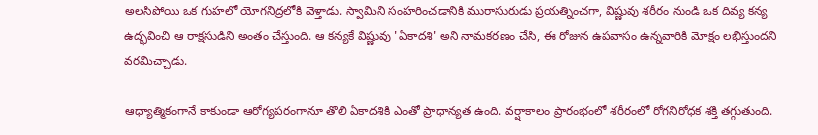అలసిపోయి ఒక గుహలో యోగనిద్రలోకి వెళ్తాడు. స్వామిని సంహరించడానికి మురాసురుడు ప్రయత్నించగా, విష్ణువు శరీరం నుండి ఒక దివ్య కన్య ఉద్భవించి ఆ రాక్షసుడిని అంతం చేస్తుంది. ఆ కన్యకే విష్ణువు 'ఏకాదశి' అని నామకరణం చేసి, ఈ రోజున ఉపవాసం ఉన్నవారికి మోక్షం లభిస్తుందని వరమిచ్చాడు.

ఆధ్యాత్మికంగానే కాకుండా ఆరోగ్యపరంగానూ తొలి ఏకాదశికి ఎంతో ప్రాధాన్యత ఉంది. వర్షాకాలం ప్రారంభంలో శరీరంలో రోగనిరోధక శక్తి తగ్గుతుంది.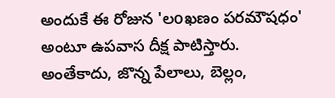అందుకే ఈ రోజున 'లoఖణం పరమౌషధం' అంటూ ఉపవాస దీక్ష పాటిస్తారు. అంతేకాదు, జొన్న పేలాలు, బెల్లం,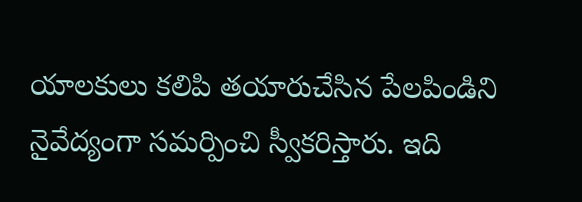యాలకులు కలిపి తయారుచేసిన పేలపిండిని నైవేద్యంగా సమర్పించి స్వీకరిస్తారు. ఇది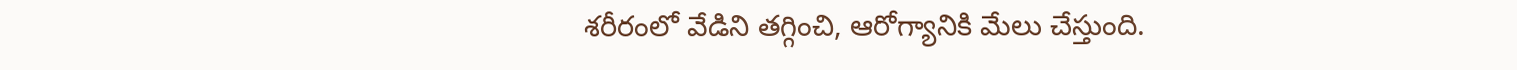శరీరంలో వేడిని తగ్గించి, ఆరోగ్యానికి మేలు చేస్తుంది.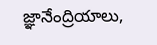జ్ఞానేంద్రియాలు,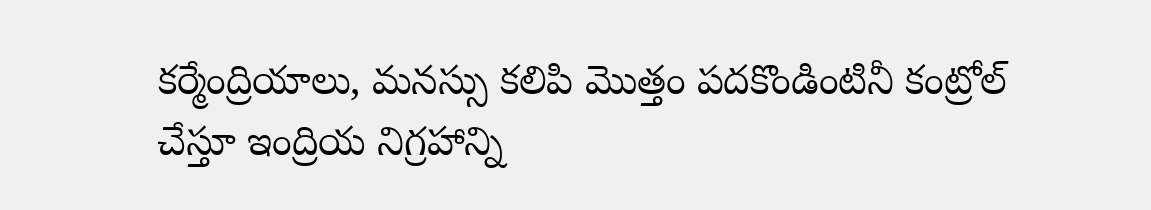కర్మేంద్రియాలు, మనస్సు కలిపి మొత్తం పదకొండింటినీ కంట్రోల్ చేస్తూ ఇంద్రియ నిగ్రహాన్ని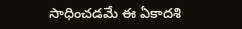సాధించడమే ఈ ఏకాదశి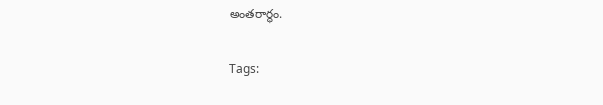అంతరార్థం.

Tags: